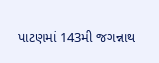પાટણમાં 143મી જગન્નાથ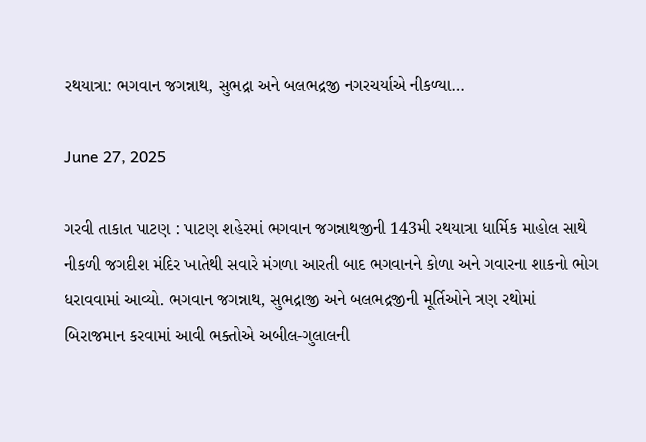રથયાત્રા: ભગવાન જગન્નાથ, સુભદ્રા અને બલભદ્રજી નગરચર્યાએ નીકળ્યા…

June 27, 2025

ગરવી તાકાત પાટણ : પાટણ શહેરમાં ભગવાન જગન્નાથજીની 143મી રથયાત્રા ધાર્મિક માહોલ સાથે નીકળી જગદીશ મંદિર ખાતેથી સવારે મંગળા આરતી બાદ ભગવાનને કોળા અને ગવારના શાકનો ભોગ ધરાવવામાં આવ્યો. ભગવાન જગન્નાથ, સુભદ્રાજી અને બલભદ્રજીની મૂર્તિઓને ત્રણ રથોમાં બિરાજમાન કરવામાં આવી ભક્તોએ અબીલ-ગુલાલની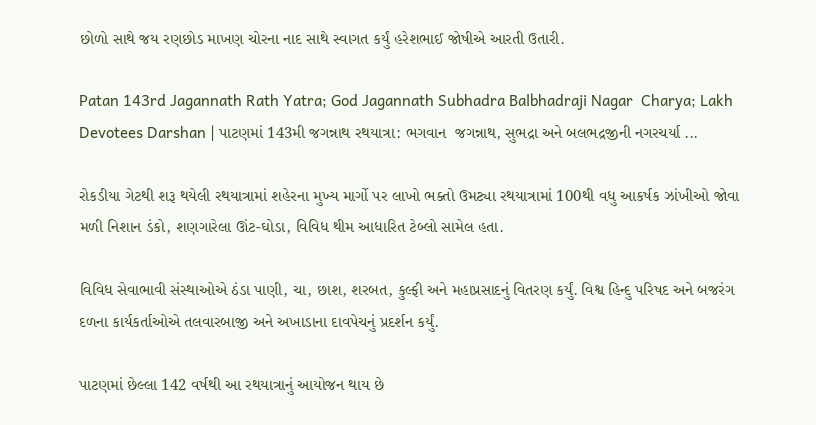છોળો સાથે જય રણછોડ માખણ ચોરના નાદ સાથે સ્વાગત કર્યું હરેશભાઈ જોષીએ આરતી ઉતારી.

Patan 143rd Jagannath Rath Yatra; God Jagannath Subhadra Balbhadraji Nagar  Charya; Lakh Devotees Darshan | પાટણમાં 143મી જગન્નાથ રથયાત્રા: ભગવાન  જગન્નાથ, સુભદ્રા અને બલભદ્રજીની નગરચર્યા ...

રોકડીયા ગેટથી શરૂ થયેલી રથયાત્રામાં શહેરના મુખ્ય માર્ગો પર લાખો ભક્તો ઉમટ્યા રથયાત્રામાં 100થી વધુ આકર્ષક ઝાંખીઓ જોવા મળી નિશાન ડંકો, શણગારેલા ઊંટ-ઘોડા, વિવિધ થીમ આધારિત ટેબ્લો સામેલ હતા.

વિવિધ સેવાભાવી સંસ્થાઓએ ઠંડા પાણી, ચા, છાશ, શરબત, કુલ્ફી અને મહાપ્રસાદનું વિતરણ કર્યું. વિશ્વ હિન્દુ પરિષદ અને બજરંગ દળના કાર્યકર્તાઓએ તલવારબાજી અને અખાડાના દાવપેચનું પ્રદર્શન કર્યું.

પાટણમાં છેલ્લા 142 વર્ષથી આ રથયાત્રાનું આયોજન થાય છે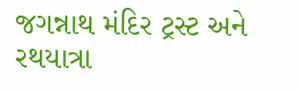જગન્નાથ મંદિર ટ્રસ્ટ અને રથયાત્રા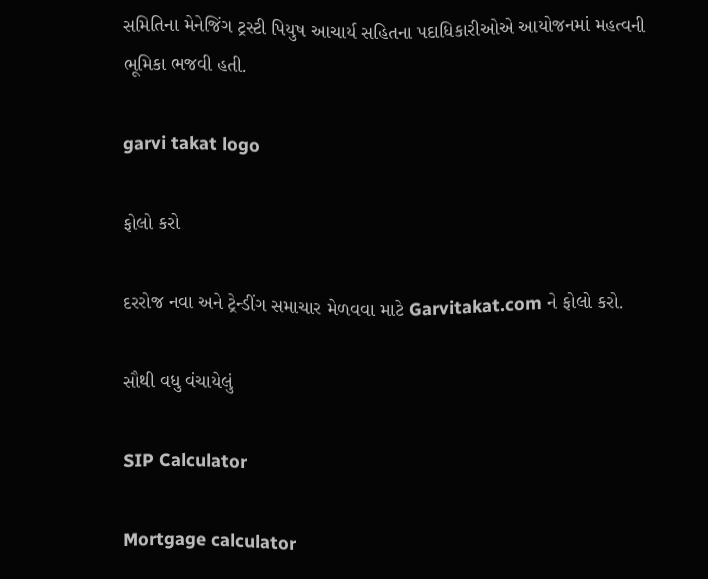સમિતિના મેનેજિંગ ટ્રસ્ટી પિયુષ આચાર્ય સહિતના પદાધિકારીઓએ આયોજનમાં મહત્વની ભૂમિકા ભજવી હતી.

garvi takat logo

ફોલો કરો

દરરોજ નવા અને ટ્રેન્ડીંગ સમાચાર મેળવવા માટે Garvitakat.com ને ફોલો કરો.

સૌથી વધુ વંચાયેલું

SIP Calculator

Mortgage calculator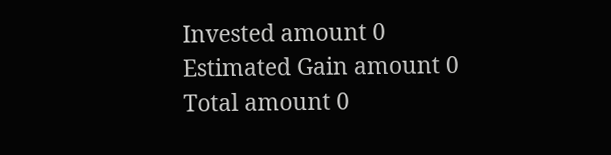Invested amount 0
Estimated Gain amount 0
Total amount 0